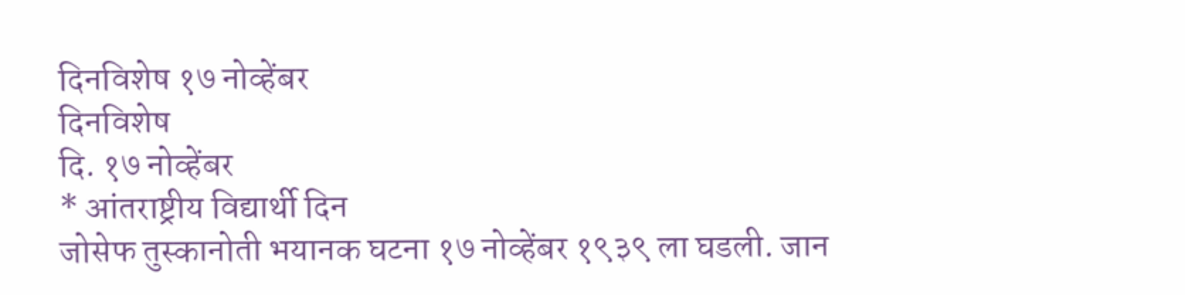दिनविशेष १७ नोव्हेंबर
दिनविशेष
दि. १७ नोव्हेंबर
* आंतराष्ट्रीय विद्यार्थी दिन
जोसेफ तुस्कानोती भयानक घटना १७ नोव्हेंबर १९३९ ला घडली. जान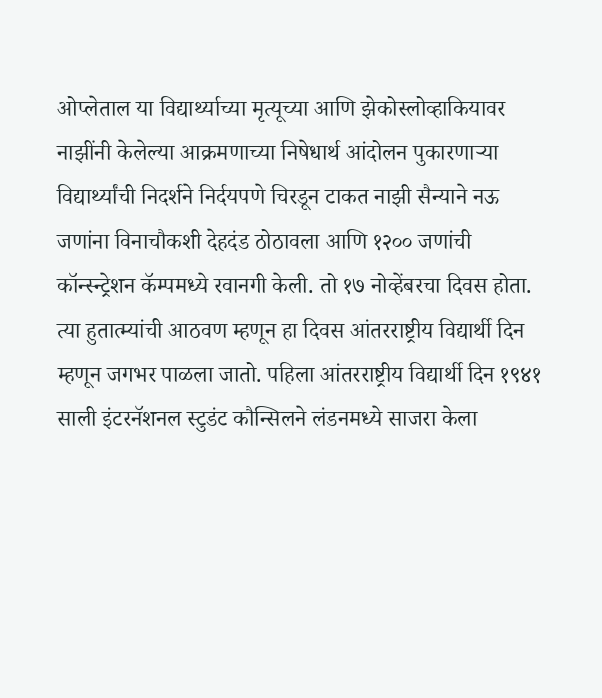ओप्लेताल या विद्यार्थ्याच्या मृत्यूच्या आणि झेकोस्लोव्हाकियावर नाझींनी केलेल्या आक्रमणाच्या निषेधार्थ आंदोलन पुकारणाऱ्या विद्यार्थ्यांची निदर्शने निर्दयपणे चिरडून टाकत नाझी सैन्याने नऊ जणांना विनाचौकशी देहदंड ठोठावला आणि १२०० जणांची कॉन्स्न्ट्रेशन कॅम्पमध्ये रवानगी केली. तो १७ नोव्हेंबरचा दिवस होता. त्या हुतात्म्यांची आठवण म्हणून हा दिवस आंतरराष्ट्रीय विद्यार्थी दिन म्हणून जगभर पाळला जातो. पहिला आंतरराष्ट्रीय विद्यार्थी दिन १९४१ साली इंटरनॅशनल स्टुडंट कौन्सिलने लंडनमध्ये साजरा केला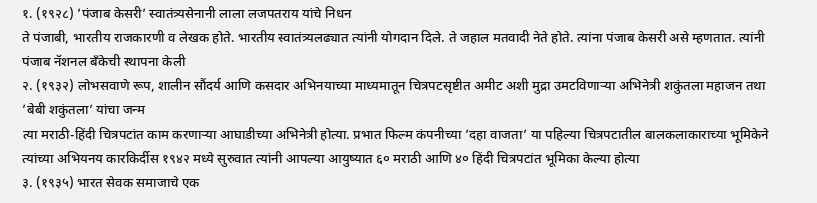१. (१९२८) ’पंजाब केसरी’ स्वातंत्र्यसेनानी लाला लजपतराय यांचे निधन
ते पंजाबी, भारतीय राजकारणी व लेखक होते. भारतीय स्वातंत्र्यलढ्यात त्यांनी योगदान दिले. ते जहाल मतवादी नेते होते. त्यांना पंजाब केसरी असे म्हणतात. त्यांनी पंजाब नॅशनल बँकेची स्थापना केली
२. (१९३२) लोभसवाणे रूप, शालीन सौंदर्य आणि कसदार अभिनयाच्या माध्यमातून चित्रपटसृष्टीत अमीट अशी मुद्रा उमटविणाऱ्या अभिनेत्री शकुंतला महाजन तथा ’बेबी शकुंतला’ यांचा जन्म
त्या मराठी-हिंदी चित्रपटांत काम करणाऱ्या आघाडीच्या अभिनेत्री होत्या. प्रभात फिल्म कंपनीच्या ’दहा वाजता’ या पहिल्या चित्रपटातील बालकलाकाराच्या भूमिकेने त्यांच्या अभियनय कारकिर्दीस १९४२ मध्ये सुरुवात त्यांनी आपल्या आयुष्यात ६० मराठी आणि ४० हिंदी चित्रपटांत भूमिका केल्या होत्या
३. (१९३५) भारत सेवक समाजाचे एक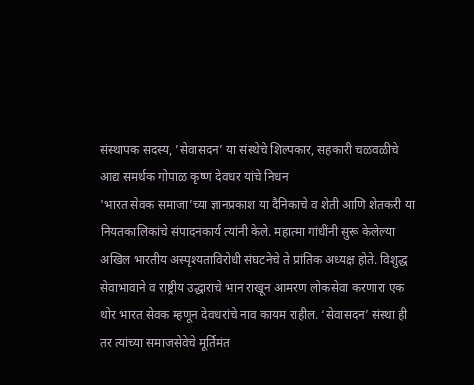संस्थापक सदस्य, ’सेवासदन’ या संस्थेचे शिल्पकार, सहकारी चळवळीचे आद्य समर्थक गोपाळ कृष्ण देवधर यांचे निधन
'भारत सेवक समाजा’च्या ज्ञानप्रकाश या दैनिकाचे व शेती आणि शेतकरी या नियतकालिकांचे संपादनकार्य त्यांनी केले. महात्मा गांधींनी सुरू केलेल्या अखिल भारतीय अस्पृश्यताविरोधी संघटनेचे ते प्रांतिक अध्यक्ष होते. विशुद्ध सेवाभावाने व राष्ट्रीय उद्धाराचे भान राखून आमरण लोकसेवा करणारा एक थोर भारत सेवक म्हणून देवधरांचे नाव कायम राहील. ‘सेवासदन’ संस्था ही तर त्यांच्या समाजसेवेचे मूर्तिमंत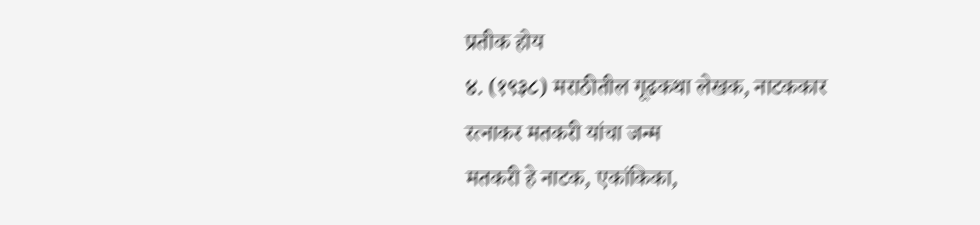प्रतीक होय
४. (१९३८) मराठीतील गूढकथा लेखक, नाटककार रत्नाकर मतकरी यांचा जन्म
मतकरी हे नाटक, एकांकिका,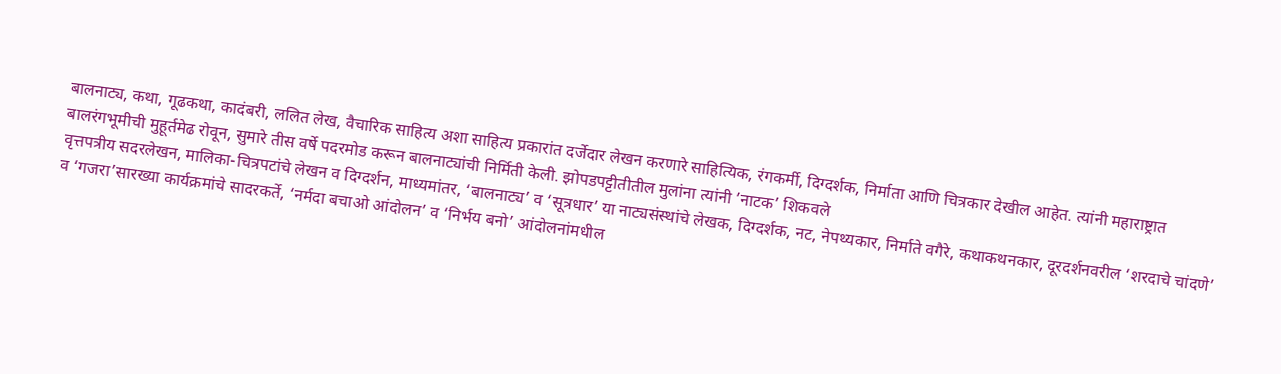बालनाट्य, कथा, गूढकथा, कादंबरी, ललित लेख, वैचारिक साहित्य अशा साहित्य प्रकारांत दर्जेदार लेखन करणारे साहित्यिक, रंगकर्मी, दिग्दर्शक, निर्माता आणि चित्रकार देखील आहेत. त्यांनी महाराष्ट्रात बालरंगभूमीची मुहूर्तमेढ रोवून, सुमारे तीस वर्षे पदरमोड करून बालनाट्यांची निर्मिती केली. झोपडपट्टीतीतील मुलांना त्यांनी ’नाटक’ शिकवले
वृत्तपत्रीय सदरलेखन, मालिका-चित्रपटांचे लेखन व दिग्दर्शन, माध्यमांतर, ‘बालनाट्य’ व ‘सूत्रधार’ या नाट्यसंस्थांचे लेखक, दिग्दर्शक, नट, नेपथ्यकार, निर्माते वगैरे, कथाकथनकार, दूरदर्शनवरील ‘शरदाचे चांदणे’ व ‘गजरा’सारख्या कार्यक्रमांचे सादरकर्ते, ‘नर्मदा बचाओ आंदोलन’ व ‘निर्भय बनो’ आंदोलनांमधील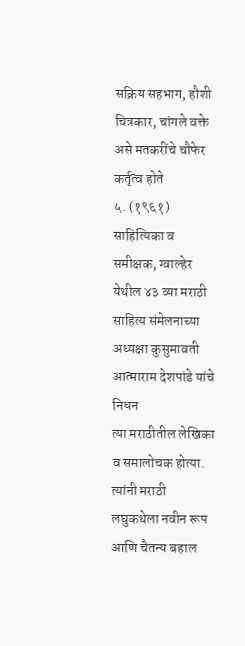सक्रिय सहभाग, हौशी चित्रकार, चांगले वक्ते असे मतकरींचे चौफेर कर्तृत्व होते
५. (१९६१) साहित्यिका व समीक्षक, ग्वाल्हेर येथील ४३ व्या मराठी साहित्य संमेलनाच्या अध्यक्षा कुसुमावती आत्माराम देशपांडे यांचे निधन
त्या मराठीतील लेखिका व समालोचक होत्या. त्यांनी मराठी लघुकथेला नवीन रूप आणि चैतन्य बहाल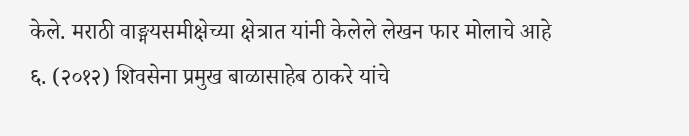केले. मराठी वाङ्मयसमीक्षेच्या क्षेत्रात यांनी केलेले लेखन फार मोलाचे आहे
६. (२०१२) शिवसेना प्रमुख बाळासाहेब ठाकरे यांचे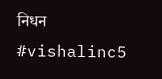निधन
#vishalinc5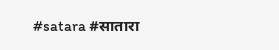#satara #सातारा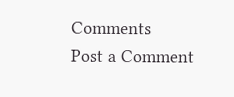Comments
Post a Comment